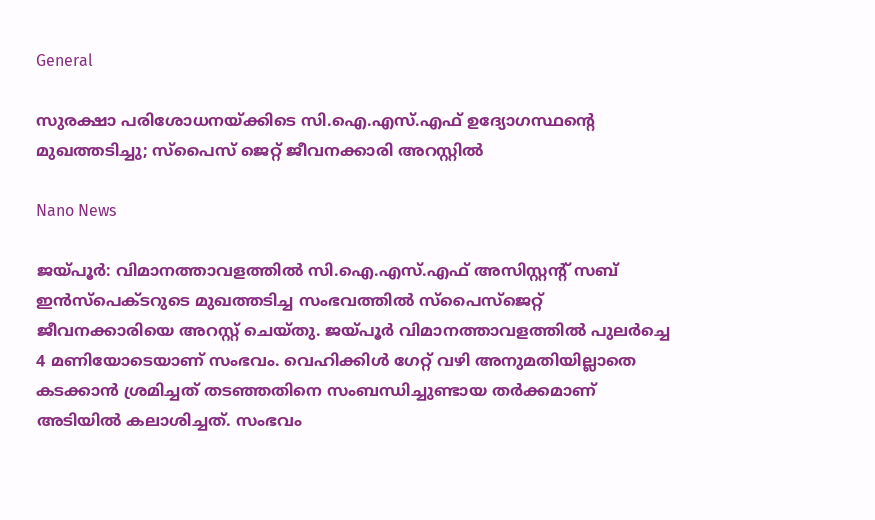General

സുരക്ഷാ പരിശോധനയ്ക്കിടെ സി.ഐ.എസ്.എഫ് ഉദ്യോഗസ്ഥന്റെ മുഖത്തടിച്ചു; സ്‌പൈസ് ജെറ്റ് ജീവനക്കാരി അറസ്റ്റില്‍

Nano News

ജയ്പൂര്‍: വിമാനത്താവളത്തില്‍ സി.ഐ.എസ്.എഫ് അസിസ്റ്റന്റ് സബ് ഇന്‍സ്‌പെക്ടറുടെ മുഖത്തടിച്ച സംഭവത്തില്‍ സ്‌പൈസ്‌ജെറ്റ് ജീവനക്കാരിയെ അറസ്റ്റ് ചെയ്തു. ജയ്പൂര്‍ വിമാനത്താവളത്തില്‍ പുലര്‍ച്ചെ 4 മണിയോടെയാണ് സംഭവം. വെഹിക്കിള്‍ ഗേറ്റ് വഴി അനുമതിയില്ലാതെ കടക്കാന്‍ ശ്രമിച്ചത് തടഞ്ഞതിനെ സംബന്ധിച്ചുണ്ടായ തര്‍ക്കമാണ് അടിയില്‍ കലാശിച്ചത്. സംഭവം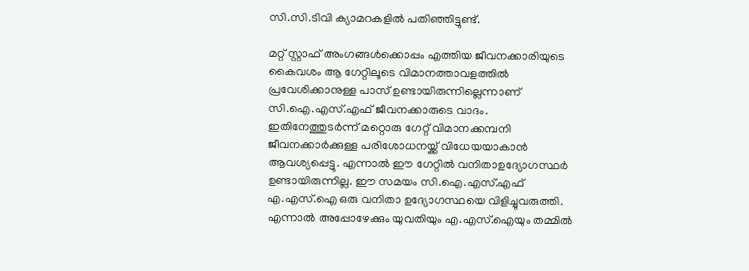സി.സി.ടിവി ക്യാമറകളില്‍ പതിഞ്ഞിട്ടുണ്ട്.

മറ്റ് സ്റ്റാഫ് അംഗങ്ങള്‍ക്കൊപ്പം എത്തിയ ജീവനക്കാരിയുടെ കൈവശം ആ ഗേറ്റിലൂടെ വിമാനത്താവളത്തില്‍ പ്രവേശിക്കാനുള്ള പാസ് ഉണ്ടായിരുന്നില്ലെന്നാണ് സി.ഐ.എസ്.എഫ് ജീവനക്കാരുടെ വാദം. ഇതിനേത്തുടര്‍ന്ന് മറ്റൊരു ഗേറ്റ് വിമാനക്കമ്പനി ജീവനക്കാര്‍ക്കുള്ള പരിശോധനയ്ക്ക് വിധേയയാകാന്‍ ആവശ്യപ്പെട്ടു. എന്നാല്‍ ഈ ഗേറ്റില്‍ വനിതാഉദ്യോഗസ്ഥര്‍ ഉണ്ടായിരുന്നില്ല. ഈ സമയം സി.ഐ.എസ്.എഫ് എ.എസ്.ഐ ഒരു വനിതാ ഉദ്യോഗസ്ഥയെ വിളിച്ചുവരുത്തി. എന്നാല്‍ അപ്പോഴേക്കും യുവതിയും എ.എസ്.ഐയും തമ്മില്‍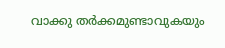വാക്കു തര്‍ക്കമുണ്ടാവുകയും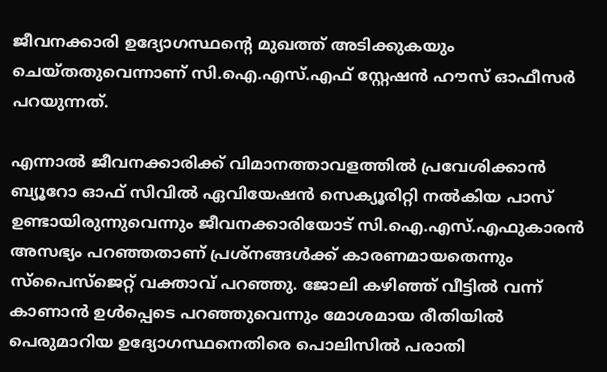ജീവനക്കാരി ഉദ്യോഗസ്ഥന്റെ മുഖത്ത് അടിക്കുകയും ചെയ്തതുവെന്നാണ് സി.ഐ.എസ്.എഫ് സ്റ്റേഷന്‍ ഹൗസ് ഓഫീസര്‍ പറയുന്നത്.

എന്നാല്‍ ജീവനക്കാരിക്ക് വിമാനത്താവളത്തില്‍ പ്രവേശിക്കാന്‍ ബ്യൂറോ ഓഫ് സിവില്‍ ഏവിയേഷന്‍ സെക്യൂരിറ്റി നല്‍കിയ പാസ് ഉണ്ടായിരുന്നുവെന്നും ജീവനക്കാരിയോട് സി.ഐ.എസ്.എഫുകാരന്‍ അസഭ്യം പറഞ്ഞതാണ് പ്രശ്‌നങ്ങള്‍ക്ക് കാരണമായതെന്നും സ്‌പൈസ്‌ജെറ്റ് വക്താവ് പറഞ്ഞു. ജോലി കഴിഞ്ഞ് വീട്ടില്‍ വന്ന് കാണാന്‍ ഉള്‍പ്പെടെ പറഞ്ഞുവെന്നും മോശമായ രീതിയില്‍ പെരുമാറിയ ഉദ്യോഗസ്ഥനെതിരെ പൊലിസില്‍ പരാതി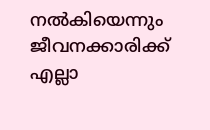നല്‍കിയെന്നും ജീവനക്കാരിക്ക് എല്ലാ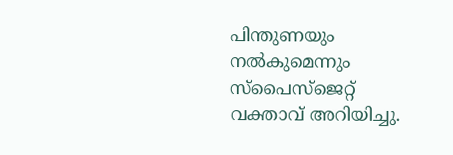പിന്തുണയും നല്‍കുമെന്നും സ്‌പൈസ്‌ജെറ്റ് വക്താവ് അറിയിച്ചു.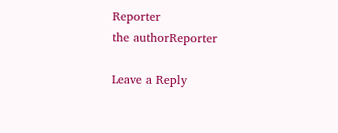Reporter
the authorReporter

Leave a Reply